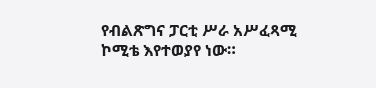የብልጽግና ፓርቲ ሥራ አሥፈጻሚ ኮሚቴ እየተወያየ ነው።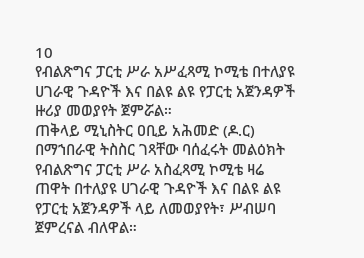10
የብልጽግና ፓርቲ ሥራ አሥፈጻሚ ኮሚቴ በተለያዩ ሀገራዊ ጉዳዮች እና በልዩ ልዩ የፓርቲ አጀንዳዎች ዙሪያ መወያየት ጀምሯል።
ጠቅላይ ሚኒስትር ዐቢይ አሕመድ (ዶ.ር) በማኀበራዊ ትስስር ገጻቸው ባሰፈሩት መልዕክት የብልጽግና ፓርቲ ሥራ አስፈጻሚ ኮሚቴ ዛሬ ጠዋት በተለያዩ ሀገራዊ ጉዳዮች እና በልዩ ልዩ የፓርቲ አጀንዳዎች ላይ ለመወያየት፣ ሥብሠባ ጀምረናል ብለዋል።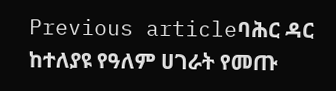Previous articleባሕር ዳር ከተለያዩ የዓለም ሀገራት የመጡ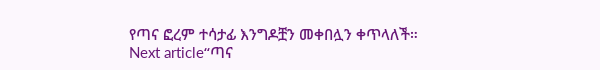የጣና ፎረም ተሳታፊ እንግዶቿን መቀበሏን ቀጥላለች።
Next article“ጣና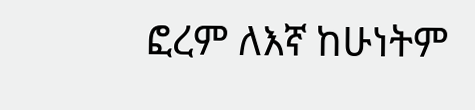ፎረም ለእኛ ከሁነትም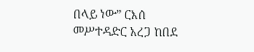በላይ ነው” ርእሰ መሥተዳድር አረጋ ከበደ